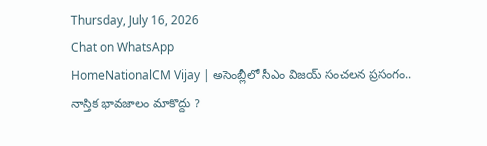Thursday, July 16, 2026
Chat on WhatsApp
HomeNationalCM Vijay | అసెంబ్లీలో సీఎం విజయ్ సంచలన ప్రసంగం.. నాస్తిక భావజాలం మాకొద్దు ?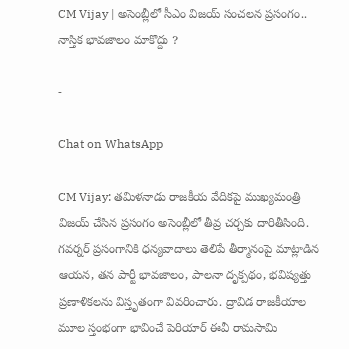CM Vijay | అసెంబ్లీలో సీఎం విజయ్ సంచలన ప్రసంగం.. నాస్తిక భావజాలం మాకొద్దు ?

-

Chat on WhatsApp

CM Vijay: తమిళనాడు రాజకీయ వేదికపై ముఖ్యమంత్రి విజయ్ చేసిన ప్రసంగం అసెంబ్లీలో తీవ్ర చర్చకు దారితీసింది. గవర్నర్ ప్రసంగానికి ధన్యవాదాలు తెలిపే తీర్మానంపై మాట్లాడిన ఆయన, తన పార్టీ భావజాలం, పాలనా దృక్పథం, భవిష్యత్తు ప్రణాళికలను విస్తృతంగా వివరించారు. ద్రావిడ రాజకీయాల మూల స్తంభంగా భావించే పెరియార్ ఈవీ రామసామి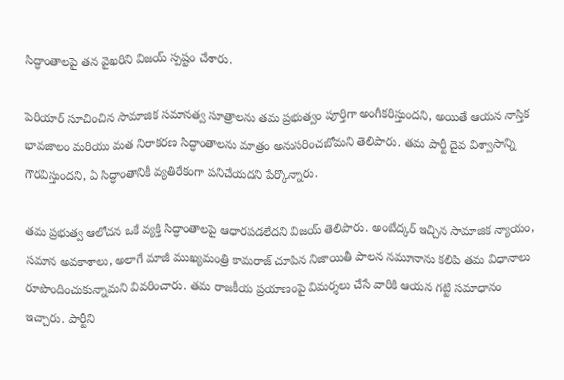సిద్ధాంతాలపై తన వైఖరిని విజయ్ స్పష్టం చేశారు.

పెరియార్ సూచించిన సామాజిక సమానత్వ సూత్రాలను తమ ప్రభుత్వం పూర్తిగా అంగీకరిస్తుందని, అయితే ఆయన నాస్తిక భావజాలం మరియు మత నిరాకరణ సిద్ధాంతాలను మాత్రం అనుసరించబోమని తెలిపారు. తమ పార్టీ దైవ విశ్వాసాన్ని గౌరవిస్తుందని, ఏ సిద్ధాంతానికీ వ్యతిరేకంగా పనిచేయదని పేర్కొన్నారు.

తమ ప్రభుత్వ ఆలోచన ఒకే వ్యక్తి సిద్ధాంతాలపై ఆధారపడలేదని విజయ్ తెలిపారు. అంబేద్కర్ ఇచ్చిన సామాజిక న్యాయం, సమాన అవకాశాలు, అలాగే మాజీ ముఖ్యమంత్రి కామరాజ్ చూపిన నిజాయితీ పాలన నమూనాను కలిపి తమ విధానాలు రూపొందించుకున్నామని వివరించారు. తమ రాజకీయ ప్రయాణంపై విమర్శలు చేసే వారికి ఆయన గట్టి సమాధానం ఇచ్చారు. పార్టీని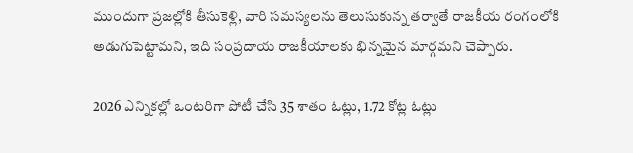ముందుగా ప్రజల్లోకి తీసుకెళ్లి, వారి సమస్యలను తెలుసుకున్న తర్వాతే రాజకీయ రంగంలోకి అడుగుపెట్టామని, ఇది సంప్రదాయ రాజకీయాలకు భిన్నమైన మార్గమని చెప్పారు.

2026 ఎన్నికల్లో ఒంటరిగా పోటీ చేసి 35 శాతం ఓట్లు, 1.72 కోట్ల ఓట్లు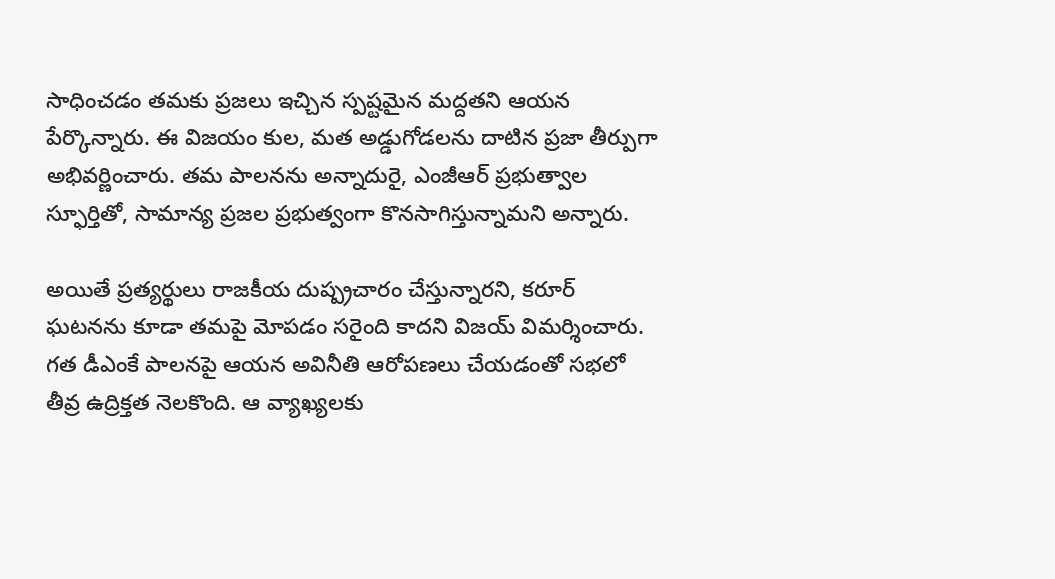సాధించడం తమకు ప్రజలు ఇచ్చిన స్పష్టమైన మద్దతని ఆయన పేర్కొన్నారు. ఈ విజయం కుల, మత అడ్డుగోడలను దాటిన ప్రజా తీర్పుగా అభివర్ణించారు. తమ పాలనను అన్నాదురై, ఎంజీఆర్ ప్రభుత్వాల స్ఫూర్తితో, సామాన్య ప్రజల ప్రభుత్వంగా కొనసాగిస్తున్నామని అన్నారు.

అయితే ప్రత్యర్థులు రాజకీయ దుష్ప్రచారం చేస్తున్నారని, కరూర్ ఘటనను కూడా తమపై మోపడం సరైంది కాదని విజయ్ విమర్శించారు. గత డీఎంకే పాలనపై ఆయన అవినీతి ఆరోపణలు చేయడంతో సభలో తీవ్ర ఉద్రిక్తత నెలకొంది. ఆ వ్యాఖ్యలకు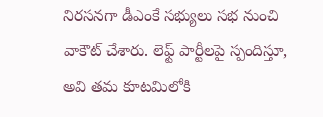నిరసనగా డీఎంకే సభ్యులు సభ నుంచి వాకౌట్ చేశారు. లెఫ్ట్ పార్టీలపై స్పందిస్తూ, అవి తమ కూటమిలోకి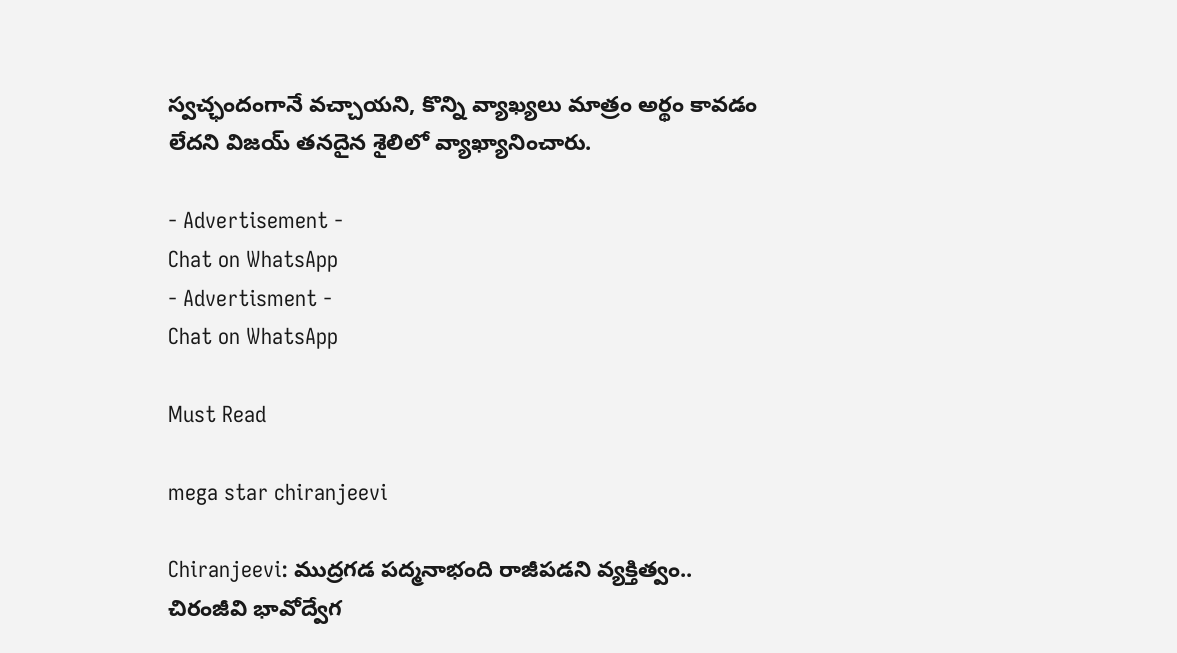స్వచ్ఛందంగానే వచ్చాయని, కొన్ని వ్యాఖ్యలు మాత్రం అర్థం కావడం లేదని విజయ్ తనదైన శైలిలో వ్యాఖ్యానించారు.

- Advertisement -
Chat on WhatsApp
- Advertisment -
Chat on WhatsApp

Must Read

mega star chiranjeevi

Chiranjeevi: ముద్రగడ పద్మనాభంది రాజీపడని వ్యక్తిత్వం.. చిరంజీవి భావోద్వేగ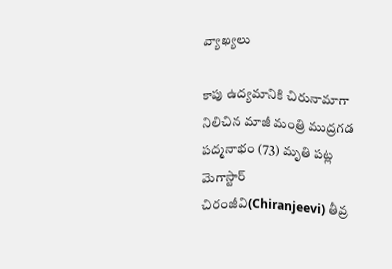వ్యాఖ్యలు

కాపు ఉద్యమానికి చిరునామాగా నిలిచిన మాజీ మంత్రి ముద్రగడ పద్మనాభం (73) మృతి పట్ల మెగాస్టార్ చిరంజీవి(Chiranjeevi) తీవ్ర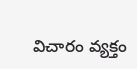విచారం వ్యక్తం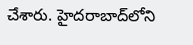చేశారు. హైదరాబాద్‌లోని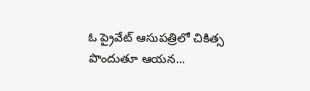ఓ ప్రైవేట్ ఆసుపత్రిలో చికిత్స పొందుతూ ఆయన...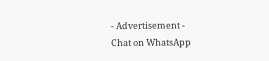- Advertisement -
Chat on WhatsApp